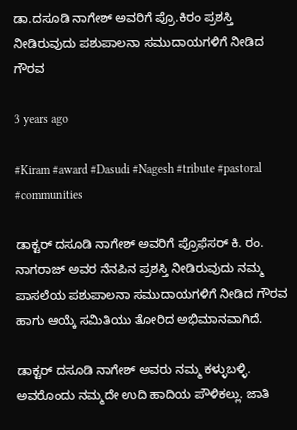ಡಾ.ದಸೂಡಿ ನಾಗೇಶ್ ಅವರಿಗೆ ಪ್ರೊ.ಕಿರಂ ಪ್ರಶಸ್ತಿ ನೀಡಿರುವುದು ಪಶುಪಾಲನಾ ಸಮುದಾಯಗಳಿಗೆ ನೀಡಿದ ಗೌರವ

3 years ago

#Kiram #award #Dasudi #Nagesh #tribute #pastoral #communities

ಡಾಕ್ಟರ್ ದಸೂಡಿ ನಾಗೇಶ್ ಅವರಿಗೆ ಪ್ರೊಫೆಸರ್ ಕಿ. ರಂ. ನಾಗರಾಜ್ ಅವರ ನೆನಪಿನ ಪ್ರಶಸ್ತಿ ನೀಡಿರುವುದು ನಮ್ಮ ಪಾಸಲೆಯ ಪಶುಪಾಲನಾ ಸಮುದಾಯಗಳಿಗೆ ನೀಡಿದ ಗೌರವ ಹಾಗು ಆಯ್ಕೆ ಸಮಿತಿಯು ತೋರಿದ ಅಭಿಮಾನವಾಗಿದೆ.

ಡಾಕ್ಟರ್ ದಸೂಡಿ ನಾಗೇಶ್ ಅವರು ನಮ್ಮ ಕಳ್ಳುಬಳ್ಳಿ. ಅವರೊಂದು ನಮ್ಮದೇ ಉದಿ ಹಾದಿಯ ಪೌಳಿಕಲ್ಲು. ಜಾತಿ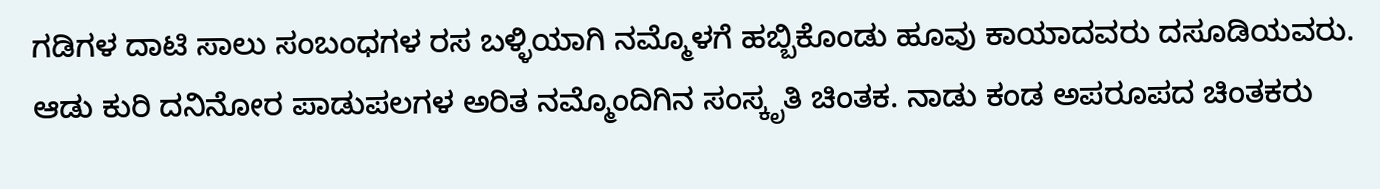ಗಡಿಗಳ ದಾಟಿ ಸಾಲು ಸಂಬಂಧಗಳ ರಸ ಬಳ್ಳಿಯಾಗಿ ನಮ್ಮೊಳಗೆ ಹಬ್ಬಿಕೊಂಡು ಹೂವು ಕಾಯಾದವರು ದಸೂಡಿಯವರು. ಆಡು ಕುರಿ ದನಿನೋರ ಪಾಡುಪಲಗಳ ಅರಿತ ನಮ್ಮೊಂದಿಗಿನ ಸಂಸ್ಕೃತಿ ಚಿಂತಕ. ನಾಡು ಕಂಡ ಅಪರೂಪದ ಚಿಂತಕರು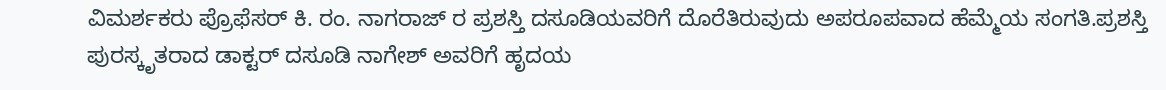ವಿಮರ್ಶಕರು ಪ್ರೊಫೆಸರ್ ಕಿ. ರಂ. ನಾಗರಾಜ್ ರ ಪ್ರಶಸ್ತಿ ದಸೂಡಿಯವರಿಗೆ ದೊರೆತಿರುವುದು ಅಪರೂಪವಾದ ಹೆಮ್ಮೆಯ ಸಂಗತಿ.ಪ್ರಶಸ್ತಿ ಪುರಸ್ಕೃತರಾದ ಡಾಕ್ಟರ್ ದಸೂಡಿ ನಾಗೇಶ್ ಅವರಿಗೆ ಹೃದಯ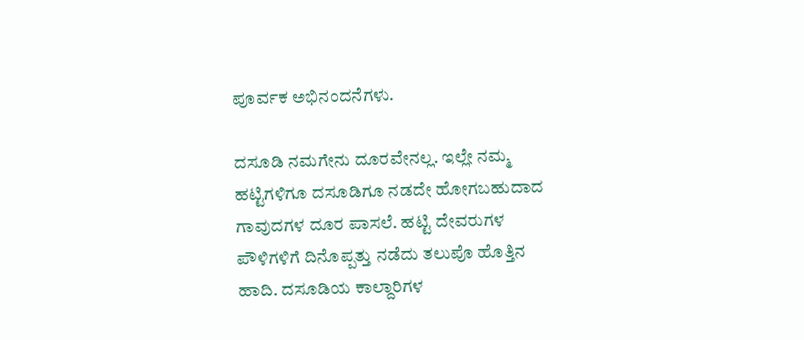ಪೂರ್ವಕ ಅಭಿನಂದನೆಗಳು.

ದಸೂಡಿ ನಮಗೇನು ದೂರವೇನಲ್ಲ. ಇಲ್ಲೇ ನಮ್ಮ ಹಟ್ಟಿಗಳಿಗೂ ದಸೂಡಿಗೂ ನಡದೇ ಹೋಗಬಹುದಾದ ಗಾವುದಗಳ ದೂರ ಪಾಸಲೆ. ಹಟ್ಟಿ ದೇವರುಗಳ ಪೌಳಿಗಳಿಗೆ ದಿನೊಪ್ಪತ್ತು ನಡೆದು ತಲುಪೊ ಹೊತ್ತಿನ ಹಾದಿ. ದಸೂಡಿಯ ಕಾಲ್ದಾರಿಗಳ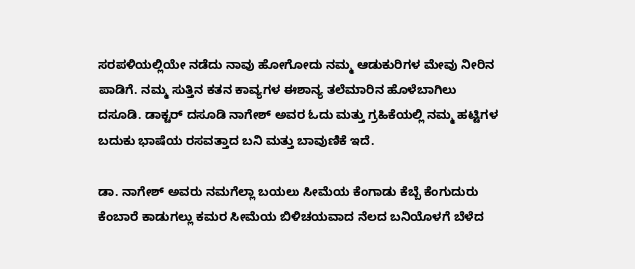ಸರಪಳಿಯಲ್ಲಿಯೇ ನಡೆದು ನಾವು ಹೋಗೋದು ನಮ್ಮ ಆಡುಕುರಿಗಳ ಮೇವು ನೀರಿನ ಪಾಡಿಗೆ. ನಮ್ಮ ಸುತ್ತಿನ ಕತನ ಕಾವ್ಯಗಳ ಈಶಾನ್ಯ ತಲೆಮಾರಿನ ಹೊಳೆಬಾಗಿಲು ದಸೂಡಿ. ಡಾಕ್ಟರ್ ದಸೂಡಿ ನಾಗೇಶ್ ಅವರ ಓದು ಮತ್ತು ಗ್ರಹಿಕೆಯಲ್ಲಿ ನಮ್ಮ ಹಟ್ಟಿಗಳ ಬದುಕು ಭಾಷೆಯ ರಸವತ್ತಾದ ಬನಿ ಮತ್ತು ಬಾವುಣಿಕೆ ಇದೆ.

ಡಾ. ನಾಗೇಶ್ ಅವರು ನಮಗೆಲ್ಲಾ ಬಯಲು ಸೀಮೆಯ ಕೆಂಗಾಡು ಕೆಬ್ಬೆ ಕೆಂಗುದುರು ಕೆಂಬಾರೆ ಕಾಡುಗಲ್ಲು ಕಮರ ಸೀಮೆಯ ಬಿಳಿಚಯವಾದ ನೆಲದ ಬನಿಯೊಳಗೆ ಬೆಳೆದ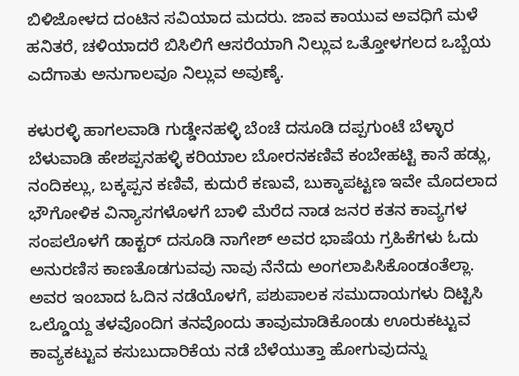ಬಿಳಿಜೋಳದ ದಂಟಿನ ಸವಿಯಾದ ಮದರು. ಜಾವ ಕಾಯುವ ಅವಧಿಗೆ ಮಳೆ ಹನಿತರೆ, ಚಳಿಯಾದರೆ ಬಿಸಿಲಿಗೆ ಆಸರೆಯಾಗಿ ನಿಲ್ಲುವ ಒತ್ತೋಳಗಲದ ಒಬ್ಬೆಯ ಎದೆಗಾತು ಅನುಗಾಲವೂ ನಿಲ್ಲುವ ಅವುಣ್ಕೆ.

ಕಳುರಳ್ಳಿ ಹಾಗಲವಾಡಿ ಗುಡ್ಡೇನಹಳ್ಳಿ ಬೆಂಚೆ ದಸೂಡಿ ದಪ್ಪಗುಂಟೆ ಬೆಳ್ಳಾರ ಬೆಳುವಾಡಿ ಹೇಶಪ್ಪನಹಳ್ಳಿ ಕರಿಯಾಲ ಬೋರನಕಣಿವೆ ಕಂಬೇಹಟ್ಟಿ ಕಾನೆ ಹಡ್ಲು, ನಂದಿಕಲ್ಲು, ಬಕ್ಕಪ್ಪನ ಕಣಿವೆ, ಕುದುರೆ ಕಣುವೆ, ಬುಕ್ಕಾಪಟ್ಟಣ ಇವೇ ಮೊದಲಾದ ಭೌಗೋಳಿಕ ವಿನ್ಯಾಸಗಳೊಳಗೆ ಬಾಳಿ ಮೆರೆದ ನಾಡ ಜನರ ಕತನ ಕಾವ್ಯಗಳ ಸಂಪಲೊಳಗೆ ಡಾಕ್ಟರ್ ದಸೂಡಿ ನಾಗೇಶ್ ಅವರ ಭಾಷೆಯ ಗ್ರಹಿಕೆಗಳು ಓದು ಅನುರಣಿಸ ಕಾಣತೊಡಗುವವು ನಾವು ನೆನೆದು ಅಂಗಲಾಪಿಸಿಕೊಂಡಂತೆಲ್ಲಾ. ಅವರ ಇಂಬಾದ ಓದಿನ ನಡೆಯೊಳಗೆ, ಪಶುಪಾಲಕ ಸಮುದಾಯಗಳು ದಿಟ್ಟಿಸಿ ಒಲ್ಡೊಯ್ದ ತಳವೊಂದಿಗ ತನವೊಂದು ತಾವುಮಾಡಿಕೊಂಡು ಊರುಕಟ್ಟುವ ಕಾವ್ಯಕಟ್ಟುವ ಕಸುಬುದಾರಿಕೆಯ ನಡೆ ಬೆಳೆಯುತ್ತಾ ಹೋಗುವುದನ್ನು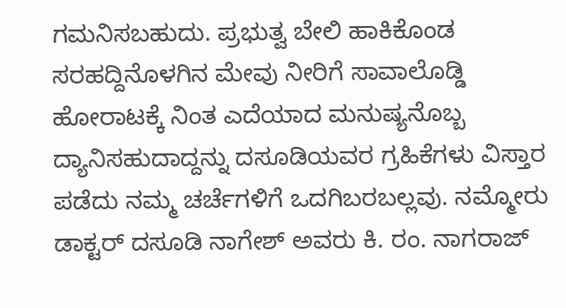ಗಮನಿಸಬಹುದು. ಪ್ರಭುತ್ವ ಬೇಲಿ ಹಾಕಿಕೊಂಡ ಸರಹದ್ದಿನೊಳಗಿನ ಮೇವು ನೀರಿಗೆ ಸಾವಾಲೊಡ್ಡಿ ಹೋರಾಟಕ್ಕೆ ನಿಂತ ಎದೆಯಾದ ಮನುಷ್ಯನೊಬ್ಬ ದ್ಯಾನಿಸಹುದಾದ್ದನ್ನು ದಸೂಡಿಯವರ ಗ್ರಹಿಕೆಗಳು ವಿಸ್ತಾರ ಪಡೆದು ನಮ್ಮ ಚರ್ಚೆಗಳಿಗೆ ಒದಗಿಬರಬಲ್ಲವು. ನಮ್ಮೋರು ಡಾಕ್ಟರ್ ದಸೂಡಿ ನಾಗೇಶ್ ಅವರು ಕಿ. ರಂ. ನಾಗರಾಜ್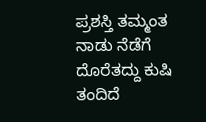ಪ್ರಶಸ್ತಿ ತಮ್ಮಂತ ನಾಡು ನೆಡೆಗೆ ದೊರೆತದ್ದು ಕುಷಿ ತಂದಿದೆ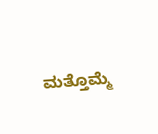ಮತ್ತೊಮ್ಮೆ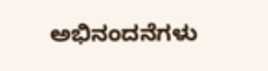ಅಭಿನಂದನೆಗಳು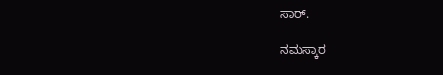ಸಾರ್.

ನಮಸ್ಕಾರ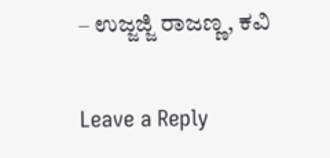– ಉಜ್ಜಜ್ಜಿ ರಾಜಣ್ಣ, ಕವಿ

Leave a Reply